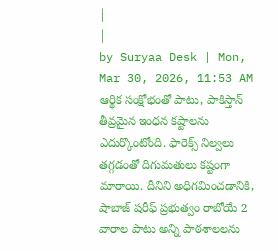|
|
by Suryaa Desk | Mon, Mar 30, 2026, 11:53 AM
ఆర్థిక సంక్షోభంతో పాటు, పాకిస్తాన్ తీవ్రమైన ఇంధన కష్టాలను ఎదుర్కొంటోంది. ఫారెక్స్ నిల్వలు తగ్గడంతో దిగుమతులు కష్టంగా మారాయి. దీనిని అధిగమించడానికి, షాబాజ్ షరీఫ్ ప్రభుత్వం రాబోయే 2 వారాల పాటు అన్ని పాఠశాలలను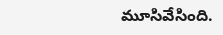మూసివేసింది.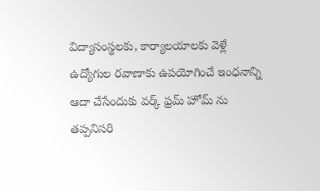విద్యాసంస్థలకు, కార్యాలయాలకు వెళ్లే ఉద్యోగుల రవాణాకు ఉపయోగించే ఇంధనాన్ని ఆదా చేసేందుకు వర్క్ ఫ్రమ్ హోమ్ ను తప్పనిసరి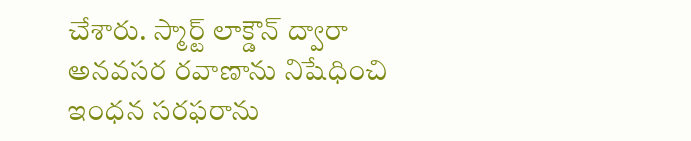చేశారు. స్మార్ట్ లాక్డౌన్ ద్వారా అనవసర రవాణాను నిషేధించి ఇంధన సరఫరాను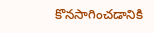కొనసాగించడానికి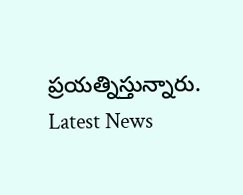ప్రయత్నిస్తున్నారు.
Latest News